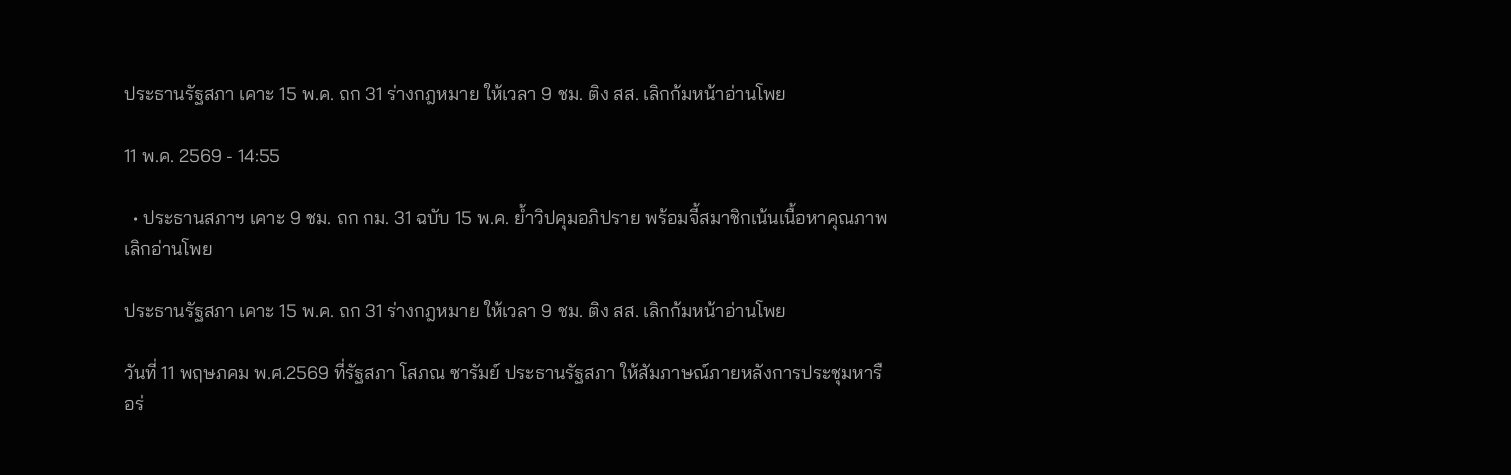ประธานรัฐสภา เคาะ 15 พ.ค. ถก 31 ร่างกฎหมาย ให้เวลา 9 ชม. ติง สส. เลิกก้มหน้าอ่านโพย

11 พ.ค. 2569 - 14:55

  • ประธานสภาฯ เคาะ 9 ชม. ถก กม. 31 ฉบับ 15 พ.ค. ย้ำวิปคุมอภิปราย พร้อมจี้สมาชิกเน้นเนื้อหาคุณภาพ เลิกอ่านโพย

ประธานรัฐสภา เคาะ 15 พ.ค. ถก 31 ร่างกฎหมาย ให้เวลา 9 ชม. ติง สส. เลิกก้มหน้าอ่านโพย

วันที่ 11 พฤษภคม พ.ศ.2569 ที่รัฐสภา โสภณ ซารัมย์ ประธานรัฐสภา ให้สัมภาษณ์ภายหลังการประชุมหารือร่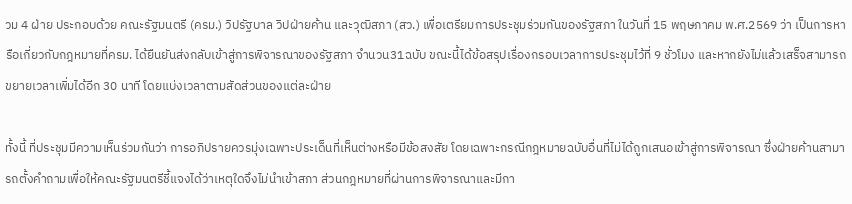วม 4 ฝ่าย ประกอบด้วย คณะรัฐมนตรี (ครม.) วิปรัฐบาล วิปฝ่ายค้าน และวุฒิสภา (สว.) เพื่อเตรียมการประชุมร่วมกันของรัฐสภา ในวันที่ 15 พฤษภาคม พ.ศ.2569 ว่า เป็นการหารือเกี่ยวกับกฎหมายที่ครม. ได้ยืนยันส่งกลับเข้าสู่การพิจารณาของรัฐสภา จำนวน31ฉบับ ขณะนี้ได้ข้อสรุปเรื่องกรอบเวลาการประชุมไว้ที่ 9 ชั่วโมง และหากยังไม่แล้วเสร็จสามารถขยายเวลาเพิ่มได้อีก 30 นาที โดยแบ่งเวลาตามสัดส่วนของแต่ละฝ่าย

ทั้งนี้ ที่ประชุมมีความเห็นร่วมกันว่า การอภิปรายควรมุ่งเฉพาะประเด็นที่เห็นต่างหรือมีข้อสงสัย โดยเฉพาะกรณีกฎหมายฉบับอื่นที่ไม่ได้ถูกเสนอเข้าสู่การพิจารณา ซึ่งฝ่ายค้านสามารถตั้งคำถามเพื่อให้คณะรัฐมนตรีชี้แจงได้ว่าเหตุใดจึงไม่นำเข้าสภา ส่วนกฎหมายที่ผ่านการพิจารณาและมีกา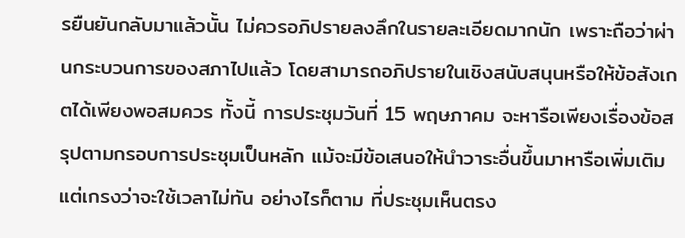รยืนยันกลับมาแล้วนั้น ไม่ควรอภิปรายลงลึกในรายละเอียดมากนัก เพราะถือว่าผ่านกระบวนการของสภาไปแล้ว โดยสามารถอภิปรายในเชิงสนับสนุนหรือให้ข้อสังเกตได้เพียงพอสมควร ทั้งนี้ การประชุมวันที่ 15 พฤษภาคม จะหารือเพียงเรื่องข้อสรุปตามกรอบการประชุมเป็นหลัก แม้จะมีข้อเสนอให้นำวาระอื่นขึ้นมาหารือเพิ่มเติม แต่เกรงว่าจะใช้เวลาไม่ทัน อย่างไรก็ตาม ที่ประชุมเห็นตรง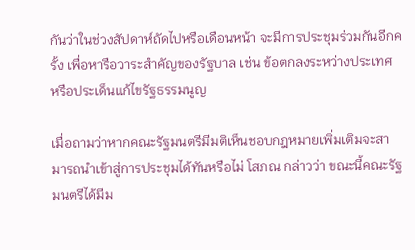กันว่าในช่วงสัปดาห์ถัดไปหรือเดือนหน้า จะมีการประชุมร่วมกันอีกครั้ง เพื่อหารือวาระสำคัญของรัฐบาล เช่น ข้อตกลงระหว่างประเทศ หรือประเด็นแก้ไขรัฐธรรมนูญ

เมื่อถามว่าหากคณะรัฐมนตรีมีมติเห็นชอบกฎหมายเพิ่มเติมจะสามารถนำเข้าสู่การประชุมได้ทันหรือไม่ โสภณ กล่าวว่า ขณะนี้คณะรัฐมนตรีได้มีม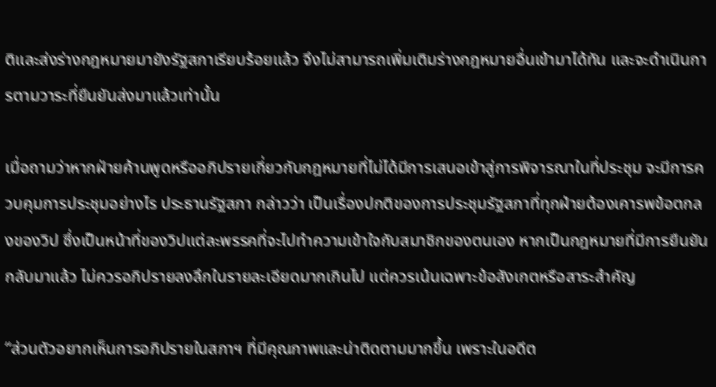ติและส่งร่างกฎหมายมายังรัฐสภาเรียบร้อยแล้ว จึงไม่สามารถเพิ่มเติมร่างกฎหมายอื่นเข้ามาได้ทัน และจะดำเนินการตามวาระที่ยืนยันส่งมาแล้วเท่านั้น

เมื่อถามว่าหากฝ่ายค้านพูดหรืออภิปรายเกี่ยวกับกฎหมายที่ไม่ได้มีการเสนอเข้าสู่การพิจารณาในที่ประชุม จะมีการควบคุมการประชุมอย่างไร ประธานรัฐสภา กล่าวว่า เป็นเรื่องปกติของการประชุมรัฐสภาที่ทุกฝ่ายต้องเคารพข้อตกลงของวิป ซึ่งเป็นหน้าที่ของวิปแต่ละพรรคที่จะไปทำความเข้าใจกับสมาชิกของตนเอง หากเป็นกฎหมายที่มีการยืนยันกลับมาแล้ว ไม่ควรอภิปรายลงลึกในรายละเอียดมากเกินไป แต่ควรเน้นเฉพาะข้อสังเกตหรือสาระสำคัญ

“ส่วนตัวอยากเห็นการอภิปรายในสภาฯ ที่มีคุณภาพและน่าติดตามมากขึ้น เพราะในอดีต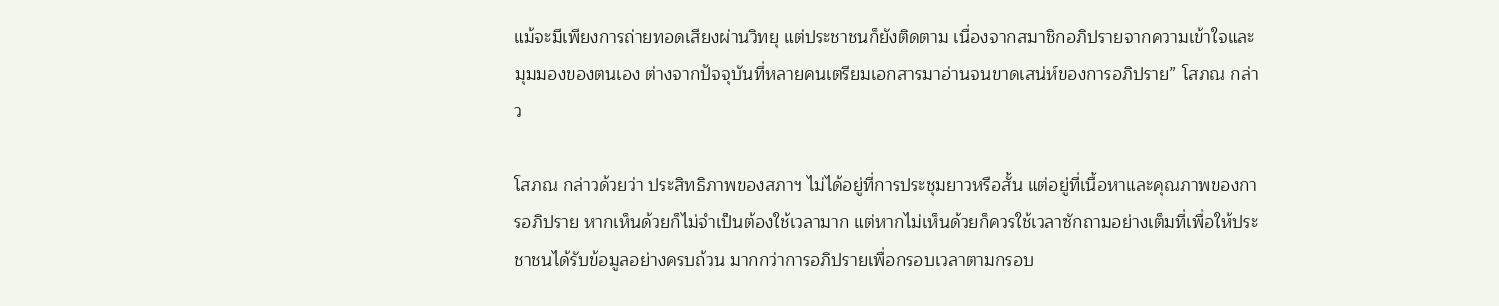แม้จะมีเพียงการถ่ายทอดเสียงผ่านวิทยุ แต่ประชาชนก็ยังติดตาม เนื่องจากสมาชิกอภิปรายจากความเข้าใจและมุมมองของตนเอง ต่างจากปัจจุบันที่หลายคนเตรียมเอกสารมาอ่านจนขาดเสน่ห์ของการอภิปราย” โสภณ กล่าว

โสภณ กล่าวด้วยว่า ประสิทธิภาพของสภาฯ ไม่ได้อยู่ที่การประชุมยาวหรือสั้น แต่อยู่ที่เนื้อหาและคุณภาพของการอภิปราย หากเห็นด้วยก็ไม่จำเป็นต้องใช้เวลามาก แต่หากไม่เห็นด้วยก็ควรใช้เวลาซักถามอย่างเต็มที่เพื่อให้ประชาชนได้รับข้อมูลอย่างครบถ้วน มากกว่าการอภิปรายเพื่อกรอบเวลาตามกรอบ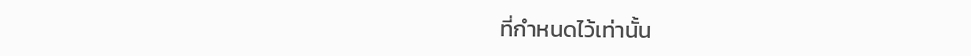ที่กำหนดไว้เท่านั้น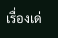เรื่องเด่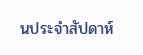นประจำสัปดาห์